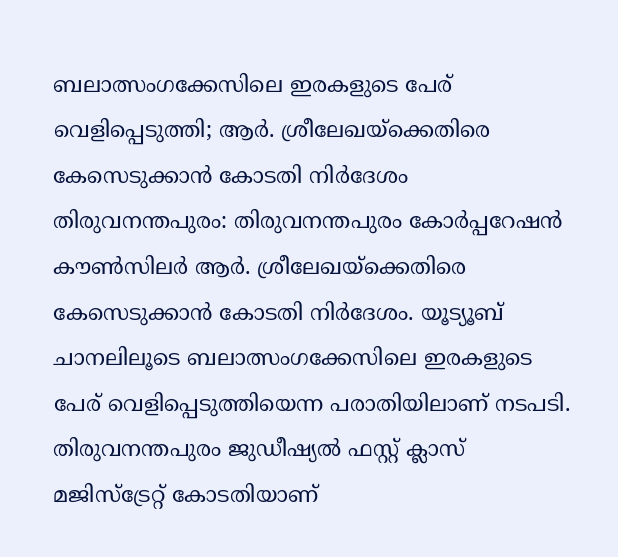ബലാത്സംഗക്കേസിലെ ഇരകളുടെ പേര് വെളിപ്പെടുത്തി; ആർ. ശ്രീലേഖയ്ക്കെതിരെ കേസെടുക്കാൻ കോടതി നിർദേശം
തിരുവനന്തപുരം: തിരുവനന്തപുരം കോർപ്പറേഷൻ കൗൺസിലർ ആർ. ശ്രീലേഖയ്ക്കെതിരെ കേസെടുക്കാൻ കോടതി നിർദേശം. യൂട്യൂബ് ചാനലിലൂടെ ബലാത്സംഗക്കേസിലെ ഇരകളുടെ പേര് വെളിപ്പെടുത്തിയെന്ന പരാതിയിലാണ് നടപടി.
തിരുവനന്തപുരം ജുഡീഷ്യൽ ഫസ്റ്റ് ക്ലാസ് മജിസ്ട്രേറ്റ് കോടതിയാണ്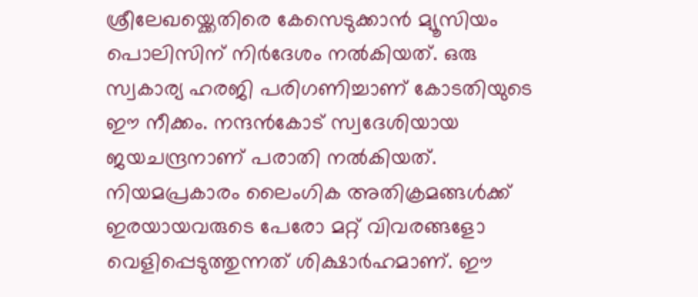ശ്രീലേഖയ്ക്കെതിരെ കേസെടുക്കാൻ മ്യൂസിയം പൊലിസിന് നിർദേശം നൽകിയത്. ഒരു സ്വകാര്യ ഹരജി പരിഗണിച്ചാണ് കോടതിയുടെ ഈ നീക്കം. നന്ദൻകോട് സ്വദേശിയായ ജയചന്ദ്രനാണ് പരാതി നൽകിയത്.
നിയമപ്രകാരം ലൈംഗിക അതിക്രമങ്ങൾക്ക് ഇരയായവരുടെ പേരോ മറ്റ് വിവരങ്ങളോ വെളിപ്പെടുത്തുന്നത് ശിക്ഷാർഹമാണ്. ഈ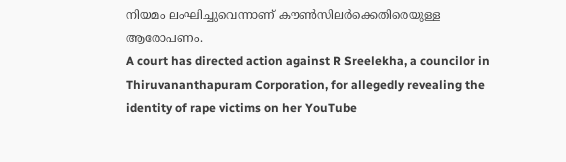നിയമം ലംഘിച്ചുവെന്നാണ് കൗൺസിലർക്കെതിരെയുള്ള ആരോപണം.
A court has directed action against R Sreelekha, a councilor in Thiruvananthapuram Corporation, for allegedly revealing the identity of rape victims on her YouTube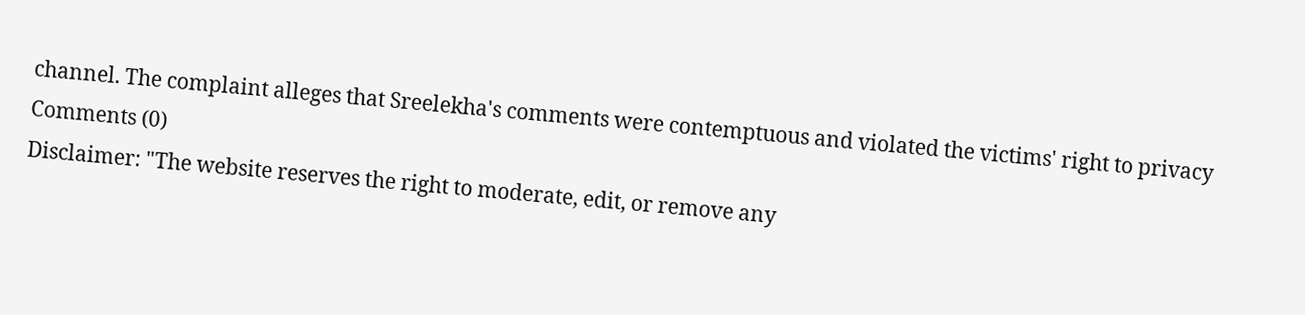channel. The complaint alleges that Sreelekha's comments were contemptuous and violated the victims' right to privacy
Comments (0)
Disclaimer: "The website reserves the right to moderate, edit, or remove any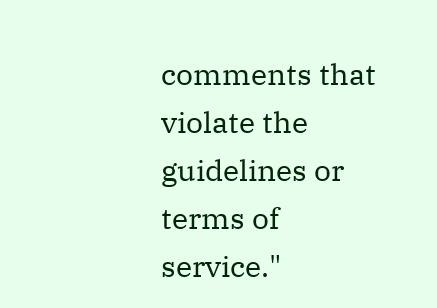comments that violate the guidelines or terms of service."